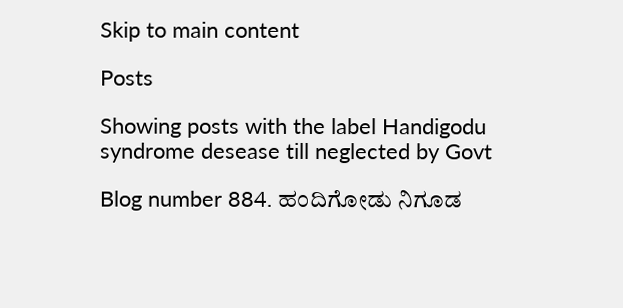Skip to main content

Posts

Showing posts with the label Handigodu syndrome desease till neglected by Govt

Blog number 884. ಹಂದಿಗೋಡು ನಿಗೂಡ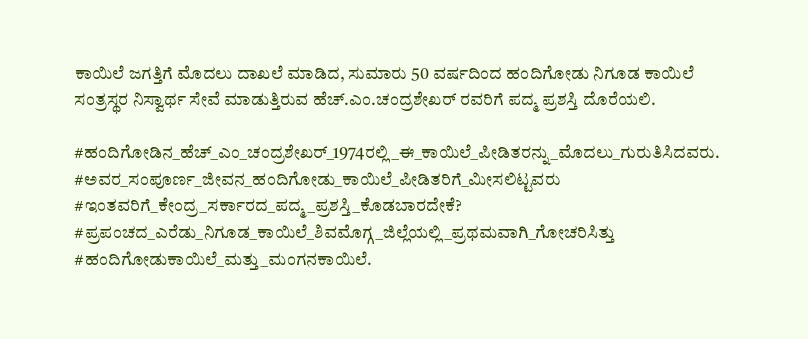ಕಾಯಿಲೆ ಜಗತ್ತಿಗೆ ಮೊದಲು ದಾಖಲೆ ಮಾಡಿದ, ಸುಮಾರು 50 ವರ್ಷದಿಂದ ಹಂದಿಗೋಡು ನಿಗೂಡ ಕಾಯಿಲೆ ಸಂತ್ರಸ್ಥರ ನಿಸ್ವಾರ್ಥ ಸೇವೆ ಮಾಡುತ್ತಿರುವ ಹೆಚ್.ಎಂ.ಚಂದ್ರಶೇಖರ್ ರವರಿಗೆ ಪದ್ಮ ಪ್ರಶಸ್ತಿ ದೊರೆಯಲಿ.

#ಹಂದಿಗೋಡಿನ_ಹೆಚ್_ಎಂ_ಚಂದ್ರಶೇಖರ್_1974ರಲ್ಲಿ_ಈ_ಕಾಯಿಲೆ_ಪೀಡಿತರನ್ನು_ಮೊದಲು_ಗುರುತಿಸಿದವರು. #ಅವರ_ಸಂಪೂರ್ಣ_ಜೀವನ_ಹಂದಿಗೋಡು_ಕಾಯಿಲೆ_ಪೀಡಿತರಿಗೆ_ಮೀಸಲಿಟ್ಟವರು #ಇಂತವರಿಗೆ_ಕೇಂದ್ರ_ಸರ್ಕಾರದ_ಪದ್ಮ_ಪ್ರಶಸ್ತಿ_ಕೊಡಬಾರದೇಕೆ? #ಪ್ರಪಂಚದ_ಎರೆಡು_ನಿಗೂಡ_ಕಾಯಿಲೆ_ಶಿವಮೊಗ್ಗ_ಜಿಲ್ಲೆಯಲ್ಲಿ_ಪ್ರಥಮವಾಗಿ_ಗೋಚರಿಸಿತ್ತು #ಹಂದಿಗೋಡುಕಾಯಿಲೆ_ಮತ್ತು_ಮಂಗನಕಾಯಿಲೆ.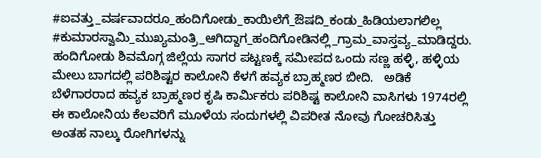#ಐವತ್ತು_ವರ್ಷವಾದರೂ_ಹಂದಿಗೋಡು_ಕಾಯಿಲೆಗೆ_ಔಷದಿ_ಕಂಡು_ಹಿಡಿಯಲಾಗಲಿಲ್ಲ #ಕುಮಾರಸ್ವಾಮಿ_ಮುಖ್ಯಮಂತ್ರಿ_ಆಗಿದ್ದಾಗ_ಹಂದಿಗೋಡಿನಲ್ಲಿ_ಗ್ರಾಮ_ವಾಸ್ತವ್ಯ_ಮಾಡಿದ್ದರು.   ಹಂದಿಗೋಡು ಶಿವಮೊಗ್ಗ ಜಿಲ್ಲೆಯ ಸಾಗರ ಪಟ್ಟಣಕ್ಕೆ ಸಮೀಪದ ಒಂದು ಸಣ್ಣ ಹಳ್ಳಿ, ಹಳ್ಳಿಯ ಮೇಲು ಬಾಗದಲ್ಲಿ ಪರಿಶಿಷ್ಟರ ಕಾಲೋನಿ ಕೆಳಗೆ ಹವ್ಯಕ ಬ್ರಾಹ್ಮಣರ ಬೀದಿ.   ಅಡಿಕೆ ಬೆಳೆಗಾರರಾದ ಹವ್ಯಕ ಬ್ರಾಹ್ಮಣರ ಕೃಷಿ ಕಾರ್ಮಿಕರು ಪರಿಶಿಷ್ಟ ಕಾಲೋನಿ ವಾಸಿಗಳು 1974ರಲ್ಲಿ ಈ ಕಾಲೋನಿಯ ಕೆಲವರಿಗೆ ಮೂಳೆಯ ಸಂದುಗಳಲ್ಲಿ ವಿಪರೀತ ನೋವು ಗೋಚರಿಸಿತ್ತು ಅಂತಹ ನಾಲ್ಕು ರೋಗಿಗಳನ್ನು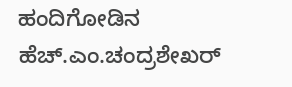ಹಂದಿಗೋಡಿನ ಹೆಚ್.ಎಂ.ಚಂದ್ರಶೇಖರ್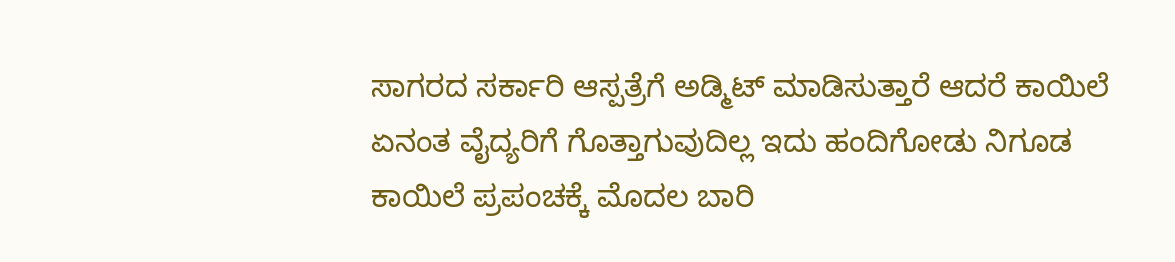ಸಾಗರದ ಸರ್ಕಾರಿ ಆಸ್ಪತ್ರೆಗೆ ಅಡ್ಮಿಟ್ ಮಾಡಿಸುತ್ತಾರೆ ಆದರೆ ಕಾಯಿಲೆ ಏನಂತ ವೈದ್ಯರಿಗೆ ಗೊತ್ತಾಗುವುದಿಲ್ಲ ಇದು ಹಂದಿಗೋಡು ನಿಗೂಡ ಕಾಯಿಲೆ ಪ್ರಪಂಚಕ್ಕೆ ಮೊದಲ ಬಾರಿ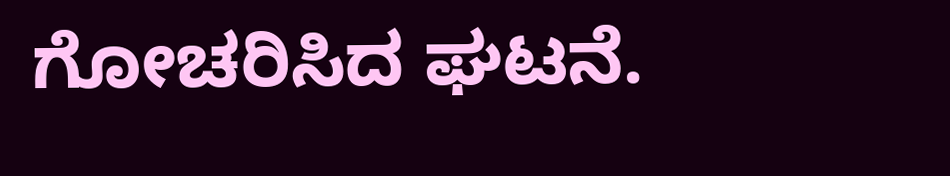ಗೋಚರಿಸಿದ ಘಟನೆ.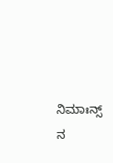ನಿಮಾಃನ್ಸ್ ನ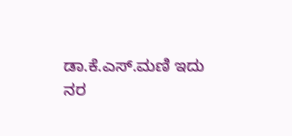ಡಾ.ಕೆ.ಎಸ್.ಮಣಿ ಇದು ನರ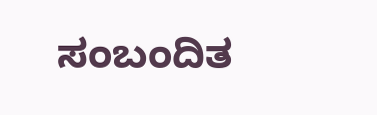ಸಂಬಂದಿತ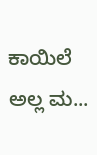ಕಾಯಿಲೆ ಅಲ್ಲ ಮ...